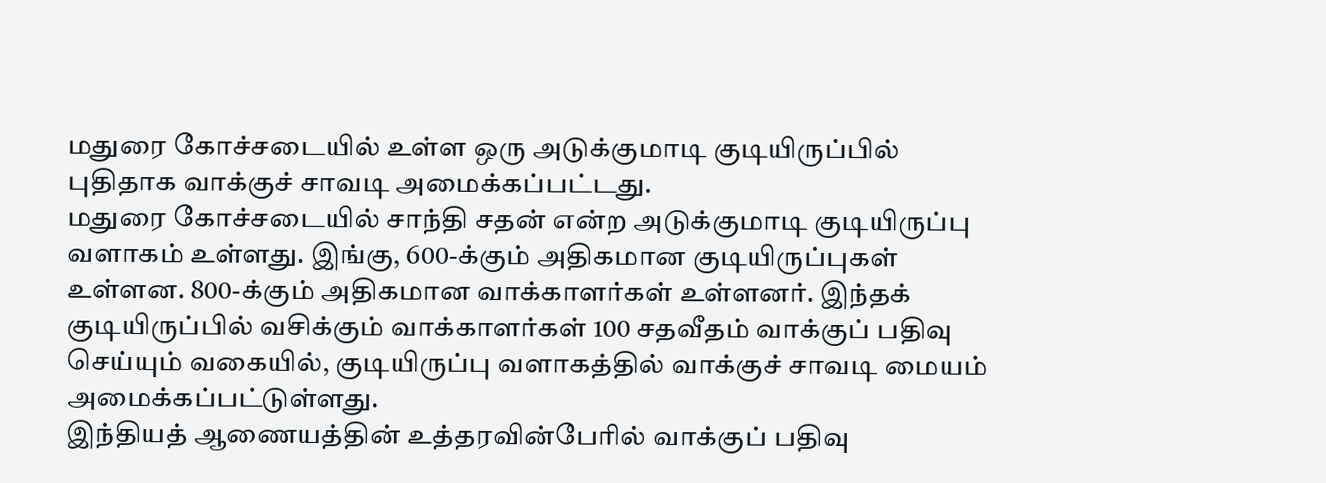மதுரை கோச்சடையில் உள்ள ஒரு அடுக்குமாடி குடியிருப்பில் புதிதாக வாக்குச் சாவடி அமைக்கப்பட்டது.
மதுரை கோச்சடையில் சாந்தி சதன் என்ற அடுக்குமாடி குடியிருப்பு வளாகம் உள்ளது. இங்கு, 600-க்கும் அதிகமான குடியிருப்புகள் உள்ளன. 800-க்கும் அதிகமான வாக்காளர்கள் உள்ளனர். இந்தக் குடியிருப்பில் வசிக்கும் வாக்காளர்கள் 100 சதவீதம் வாக்குப் பதிவு செய்யும் வகையில், குடியிருப்பு வளாகத்தில் வாக்குச் சாவடி மையம் அமைக்கப்பட்டுள்ளது.
இந்தியத் ஆணையத்தின் உத்தரவின்பேரில் வாக்குப் பதிவு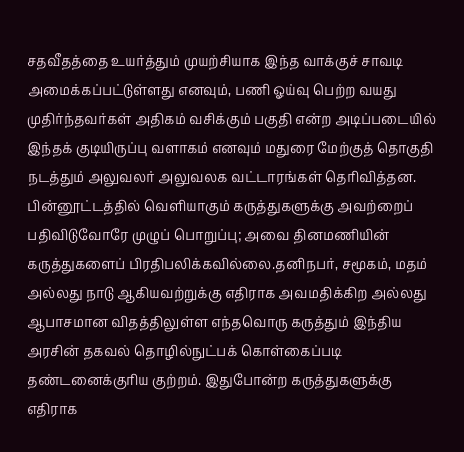சதவீதத்தை உயர்த்தும் முயற்சியாக இந்த வாக்குச் சாவடி அமைக்கப்பட்டுள்ளது எனவும், பணி ஓய்வு பெற்ற வயது முதிர்ந்தவர்கள் அதிகம் வசிக்கும் பகுதி என்ற அடிப்படையில் இந்தக் குடியிருப்பு வளாகம் எனவும் மதுரை மேற்குத் தொகுதி நடத்தும் அலுவலர் அலுவலக வட்டாரங்கள் தெரிவித்தன.
பின்னூட்டத்தில் வெளியாகும் கருத்துகளுக்கு அவற்றைப் பதிவிடுவோரே முழுப் பொறுப்பு; அவை தினமணியின் கருத்துகளைப் பிரதிபலிக்கவில்லை.தனிநபர், சமூகம், மதம் அல்லது நாடு ஆகியவற்றுக்கு எதிராக அவமதிக்கிற அல்லது ஆபாசமான விதத்திலுள்ள எந்தவொரு கருத்தும் இந்திய அரசின் தகவல் தொழில்நுட்பக் கொள்கைப்படி தண்டனைக்குரிய குற்றம். இதுபோன்ற கருத்துகளுக்கு எதிராக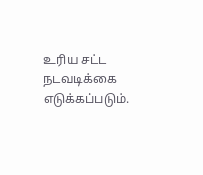உரிய சட்ட நடவடிக்கை எடுக்கப்படும்.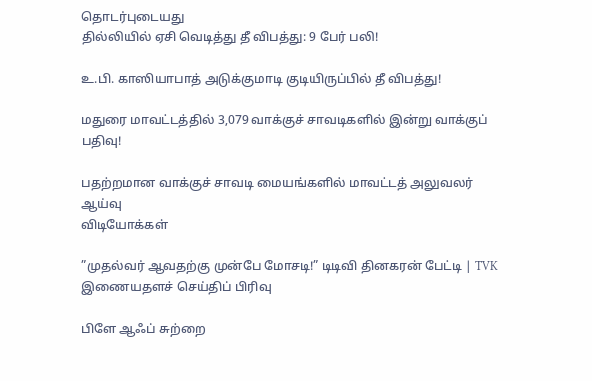தொடர்புடையது
தில்லியில் ஏசி வெடித்து தீ விபத்து: 9 பேர் பலி!

உ.பி. காஸியாபாத் அடுக்குமாடி குடியிருப்பில் தீ விபத்து!

மதுரை மாவட்டத்தில் 3,079 வாக்குச் சாவடிகளில் இன்று வாக்குப் பதிவு!

பதற்றமான வாக்குச் சாவடி மையங்களில் மாவட்டத் அலுவலர் ஆய்வு
விடியோக்கள்

”முதல்வர் ஆவதற்கு முன்பே மோசடி!” டிடிவி தினகரன் பேட்டி | TVK
இணையதளச் செய்திப் பிரிவு

பிளே ஆஃப் சுற்றை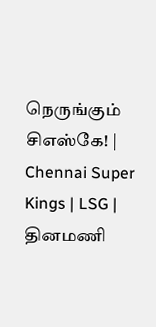நெருங்கும் சிஎஸ்கே! | Chennai Super Kings | LSG |
தினமணி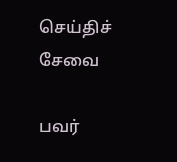செய்திச் சேவை

பவர்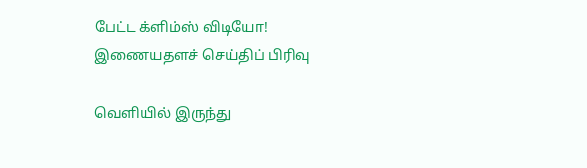பேட்ட க்ளிம்ஸ் விடியோ!
இணையதளச் செய்திப் பிரிவு

வெளியில் இருந்து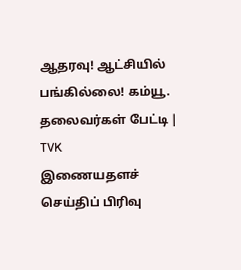ஆதரவு! ஆட்சியில் பங்கில்லை! கம்யூ. தலைவர்கள் பேட்டி | TVK
இணையதளச் செய்திப் பிரிவு